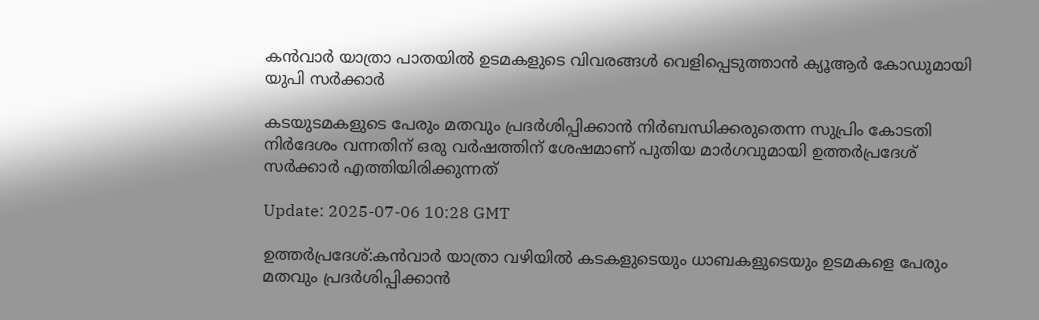കൻവാർ യാത്രാ പാതയിൽ ഉടമകളുടെ വിവരങ്ങൾ വെളിപ്പെടുത്താൻ ക്യൂആർ കോഡുമായി യുപി സർക്കാർ

കടയുടമകളുടെ പേരും മതവും പ്രദർശിപ്പിക്കാൻ നിർബന്ധിക്കരുതെന്ന സുപ്രിം കോടതി നിർദേശം വന്നതിന് ഒരു വർഷത്തിന് ശേഷമാണ് പുതിയ മാർഗവുമായി ഉത്തർപ്രദേശ് സർക്കാർ എത്തിയിരിക്കുന്നത്

Update: 2025-07-06 10:28 GMT

ഉത്തർപ്രദേശ്:കൻവാർ യാത്രാ വഴിയിൽ കടകളുടെയും ധാബകളുടെയും ഉടമകളെ പേരും മതവും പ്രദർശിപ്പിക്കാൻ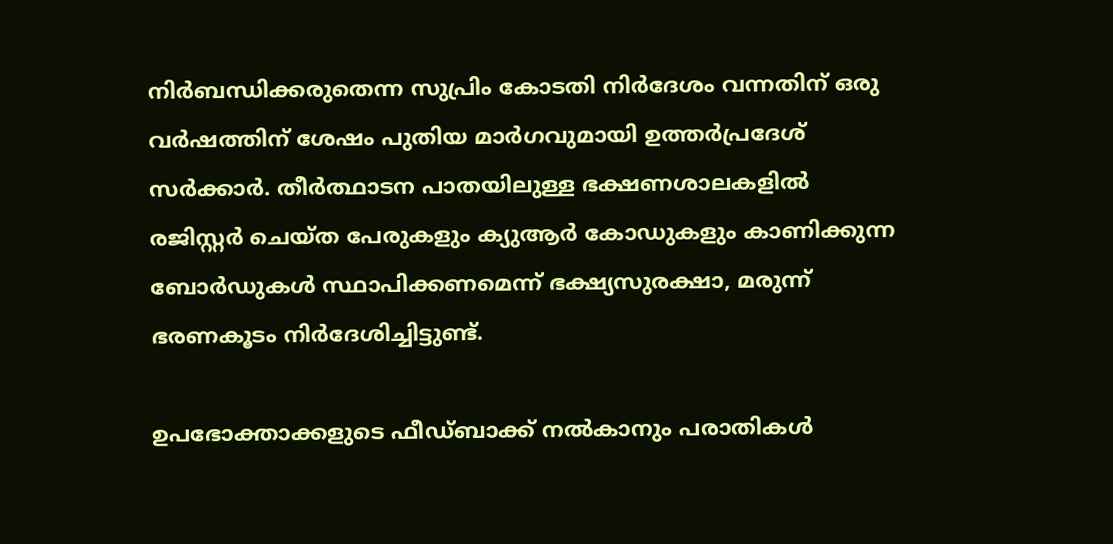നിർബന്ധിക്കരുതെന്ന സുപ്രിം കോടതി നിർദേശം വന്നതിന് ഒരു വർഷത്തിന് ശേഷം പുതിയ മാർഗവുമായി ഉത്തർപ്രദേശ് സർക്കാർ. തീർത്ഥാടന പാതയിലുള്ള ഭക്ഷണശാലകളിൽ രജിസ്റ്റർ ചെയ്ത പേരുകളും ക്യുആർ കോഡുകളും കാണിക്കുന്ന ബോർഡുകൾ സ്ഥാപിക്കണമെന്ന് ഭക്ഷ്യസുരക്ഷാ, മരുന്ന് ഭരണകൂടം നിർദേശിച്ചിട്ടുണ്ട്.

ഉപഭോക്താക്കളുടെ ഫീഡ്‌ബാക്ക് നൽകാനും പരാതികൾ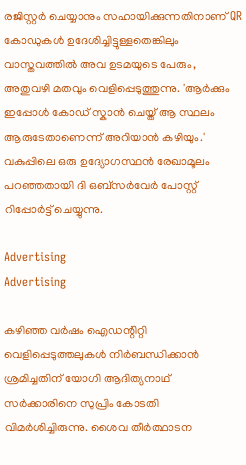രജിസ്റ്റർ ചെയ്യാനും സഹായിക്കുന്നതിനാണ് QR കോഡുകൾ ഉദേശിച്ചിട്ടുള്ളതെങ്കിലും വാസ്തവത്തിൽ അവ ഉടമയുടെ പേരും, അതുവഴി മതവും വെളിപ്പെടുത്തുന്നു. 'ആർക്കും ഇപ്പോൾ കോഡ് സ്കാൻ ചെയ്ത് ആ സ്ഥലം ആരുടേതാണെന്ന് അറിയാൻ കഴിയും.' വകുപ്പിലെ ഒരു ഉദ്യോഗസ്ഥൻ രേഖാമൂലം പറഞ്ഞതായി ദി ഒബ്സർവേർ പോസ്റ്റ് റിപ്പോർട്ട് ചെയ്യുന്നു.

Advertising
Advertising

കഴിഞ്ഞ വർഷം ഐഡന്റിറ്റി വെളിപ്പെടുത്തലുകൾ നിർബന്ധിക്കാൻ ശ്രമിച്ചതിന് യോഗി ആദിത്യനാഥ് സർക്കാരിനെ സുപ്രിം കോടതി വിമർശിച്ചിരുന്നു. ശൈവ തീർത്ഥാടന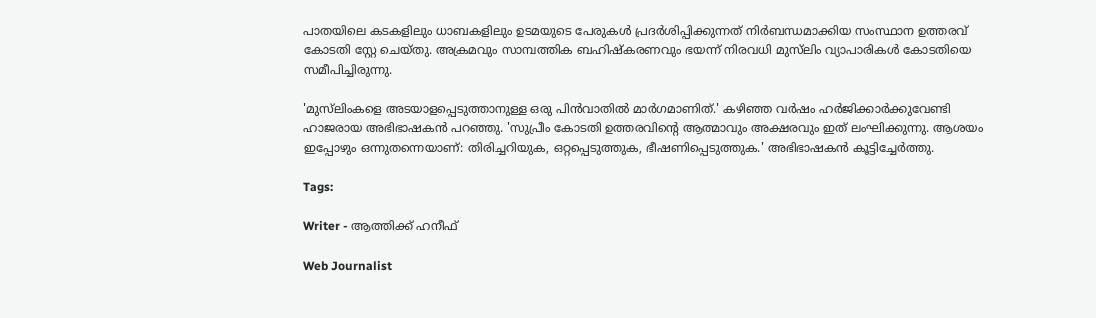പാതയിലെ കടകളിലും ധാബകളിലും ഉടമയുടെ പേരുകൾ പ്രദർശിപ്പിക്കുന്നത് നിർബന്ധമാക്കിയ സംസ്ഥാന ഉത്തരവ് കോടതി സ്റ്റേ ചെയ്തു. അക്രമവും സാമ്പത്തിക ബഹിഷ്‌കരണവും ഭയന്ന് നിരവധി മുസ്‌ലിം വ്യാപാരികൾ കോടതിയെ സമീപിച്ചിരുന്നു.

'മുസ്‌ലിംകളെ അടയാളപ്പെടുത്താനുള്ള ഒരു പിൻവാതിൽ മാർഗമാണിത്.' കഴിഞ്ഞ വർഷം ഹർജിക്കാർക്കുവേണ്ടി ഹാജരായ അഭിഭാഷകൻ പറഞ്ഞു. 'സുപ്രീം കോടതി ഉത്തരവിന്റെ ആത്മാവും അക്ഷരവും ഇത് ലംഘിക്കുന്നു. ആശയം ഇപ്പോഴും ഒന്നുതന്നെയാണ്: തിരിച്ചറിയുക, ഒറ്റപ്പെടുത്തുക, ഭീഷണിപ്പെടുത്തുക.' അഭിഭാഷകൻ കൂട്ടിച്ചേർത്തു.

Tags:

Writer - ആത്തിക്ക് ഹനീഫ്

Web Journalist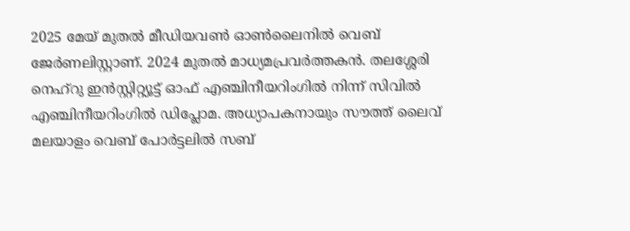2025 മേയ് മുതൽ മീഡിയവൺ ഓൺലൈനിൽ വെബ് ജേർണലിസ്റ്റാണ്. 2024 മുതൽ മാധ്യമപ്രവർത്തകൻ. തലശ്ശേരി നെഹ്‌റു ഇൻസ്റ്റിറ്റ്യൂട്ട് ഓഫ് എഞ്ചിനീയറിംഗിൽ നിന്ന് സിവിൽ എഞ്ചിനീയറിംഗിൽ ഡിപ്ലോമ. അധ്യാപകനായും സൗത്ത് ലൈവ് മലയാളം വെബ് പോർട്ടലിൽ സബ്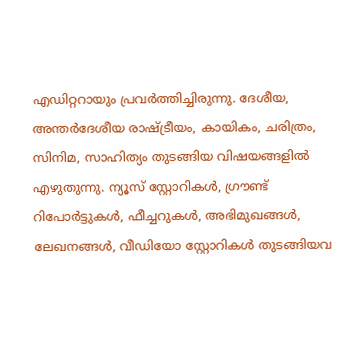എഡിറ്ററായും പ്രവർത്തിച്ചിരുന്നു. ദേശീയ, അന്തർദേശീയ രാഷ്ട്രീയം, കായികം, ചരിത്രം, സിനിമ, സാഹിത്യം തുടങ്ങിയ വിഷയങ്ങളിൽ എഴുതുന്നു. ന്യൂസ് സ്റ്റോറികൾ, ഗ്രൗണ്ട് റിപോർട്ടുകൾ, ഫീച്ചറുകൾ, അഭിമുഖങ്ങൾ, ലേഖനങ്ങൾ, വീഡിയോ സ്റ്റോറികൾ തുടങ്ങിയവ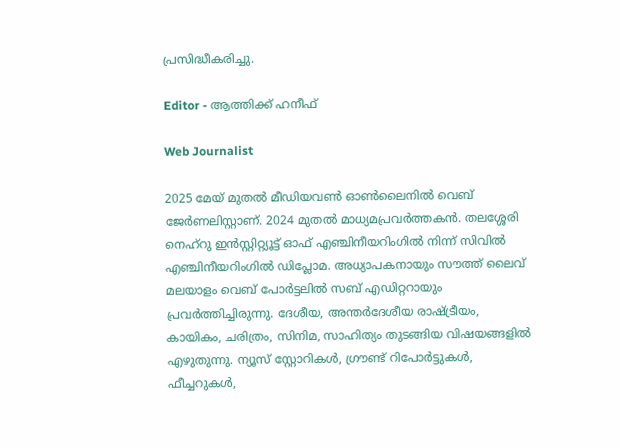പ്രസിദ്ധീകരിച്ചു.

Editor - ആത്തിക്ക് ഹനീഫ്

Web Journalist

2025 മേയ് മുതൽ മീഡിയവൺ ഓൺലൈനിൽ വെബ് ജേർണലിസ്റ്റാണ്. 2024 മുതൽ മാധ്യമപ്രവർത്തകൻ. തലശ്ശേരി നെഹ്‌റു ഇൻസ്റ്റിറ്റ്യൂട്ട് ഓഫ് എഞ്ചിനീയറിംഗിൽ നിന്ന് സിവിൽ എഞ്ചിനീയറിംഗിൽ ഡിപ്ലോമ. അധ്യാപകനായും സൗത്ത് ലൈവ് മലയാളം വെബ് പോർട്ടലിൽ സബ് എഡിറ്ററായും പ്രവർത്തിച്ചിരുന്നു. ദേശീയ, അന്തർദേശീയ രാഷ്ട്രീയം, കായികം, ചരിത്രം, സിനിമ, സാഹിത്യം തുടങ്ങിയ വിഷയങ്ങളിൽ എഴുതുന്നു. ന്യൂസ് സ്റ്റോറികൾ, ഗ്രൗണ്ട് റിപോർട്ടുകൾ, ഫീച്ചറുകൾ,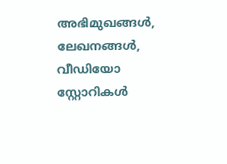അഭിമുഖങ്ങൾ, ലേഖനങ്ങൾ, വീഡിയോ സ്റ്റോറികൾ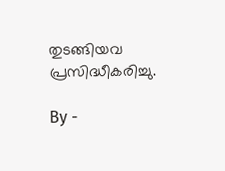തുടങ്ങിയവ പ്രസിദ്ധീകരിച്ചു.

By -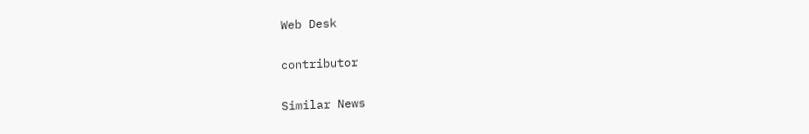Web Desk

contributor

Similar News